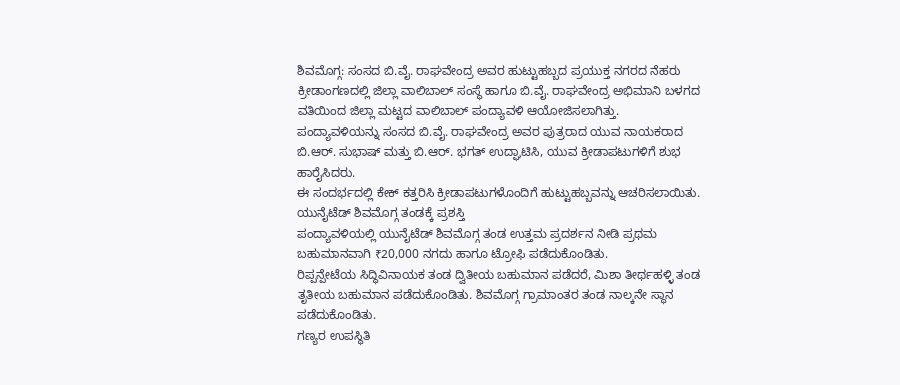ಶಿವಮೊಗ್ಗ: ಸಂಸದ ಬಿ.ವೈ. ರಾಘವೇಂದ್ರ ಅವರ ಹುಟ್ಟುಹಬ್ಬದ ಪ್ರಯುಕ್ತ ನಗರದ ನೆಹರು ಕ್ರೀಡಾಂಗಣದಲ್ಲಿ ಜಿಲ್ಲಾ ವಾಲಿಬಾಲ್ ಸಂಸ್ಥೆ ಹಾಗೂ ಬಿ.ವೈ. ರಾಘವೇಂದ್ರ ಅಭಿಮಾನಿ ಬಳಗದ ವತಿಯಿಂದ ಜಿಲ್ಲಾ ಮಟ್ಟದ ವಾಲಿಬಾಲ್ ಪಂದ್ಯಾವಳಿ ಆಯೋಜಿಸಲಾಗಿತ್ತು.
ಪಂದ್ಯಾವಳಿಯನ್ನು ಸಂಸದ ಬಿ.ವೈ. ರಾಘವೇಂದ್ರ ಅವರ ಪುತ್ರರಾದ ಯುವ ನಾಯಕರಾದ ಬಿ.ಆರ್. ಸುಭಾಷ್ ಮತ್ತು ಬಿ.ಆರ್. ಭಗತ್ ಉದ್ಘಾಟಿಸಿ, ಯುವ ಕ್ರೀಡಾಪಟುಗಳಿಗೆ ಶುಭ ಹಾರೈಸಿದರು.
ಈ ಸಂದರ್ಭದಲ್ಲಿ ಕೇಕ್ ಕತ್ತರಿಸಿ ಕ್ರೀಡಾಪಟುಗಳೊಂದಿಗೆ ಹುಟ್ಟುಹಬ್ಬವನ್ನು ಆಚರಿಸಲಾಯಿತು.
ಯುನೈಟೆಡ್ ಶಿವಮೊಗ್ಗ ತಂಡಕ್ಕೆ ಪ್ರಶಸ್ತಿ
ಪಂದ್ಯಾವಳಿಯಲ್ಲಿ ಯುನೈಟೆಡ್ ಶಿವಮೊಗ್ಗ ತಂಡ ಉತ್ತಮ ಪ್ರದರ್ಶನ ನೀಡಿ ಪ್ರಥಮ ಬಹುಮಾನವಾಗಿ ₹20,000 ನಗದು ಹಾಗೂ ಟ್ರೋಫಿ ಪಡೆದುಕೊಂಡಿತು.
ರಿಪ್ಪನ್ಪೇಟೆಯ ಸಿದ್ಧಿವಿನಾಯಕ ತಂಡ ದ್ವಿತೀಯ ಬಹುಮಾನ ಪಡೆದರೆ, ಮಿಶಾ ತೀರ್ಥಹಳ್ಳಿ ತಂಡ ತೃತೀಯ ಬಹುಮಾನ ಪಡೆದುಕೊಂಡಿತು. ಶಿವಮೊಗ್ಗ ಗ್ರಾಮಾಂತರ ತಂಡ ನಾಲ್ಕನೇ ಸ್ಥಾನ ಪಡೆದುಕೊಂಡಿತು.
ಗಣ್ಯರ ಉಪಸ್ಥಿತಿ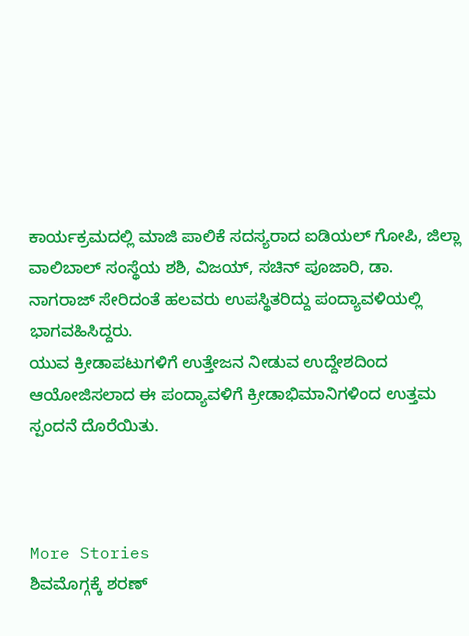ಕಾರ್ಯಕ್ರಮದಲ್ಲಿ ಮಾಜಿ ಪಾಲಿಕೆ ಸದಸ್ಯರಾದ ಐಡಿಯಲ್ ಗೋಪಿ, ಜಿಲ್ಲಾ ವಾಲಿಬಾಲ್ ಸಂಸ್ಥೆಯ ಶಶಿ, ವಿಜಯ್, ಸಚಿನ್ ಪೂಜಾರಿ, ಡಾ. ನಾಗರಾಜ್ ಸೇರಿದಂತೆ ಹಲವರು ಉಪಸ್ಥಿತರಿದ್ದು ಪಂದ್ಯಾವಳಿಯಲ್ಲಿ ಭಾಗವಹಿಸಿದ್ದರು.
ಯುವ ಕ್ರೀಡಾಪಟುಗಳಿಗೆ ಉತ್ತೇಜನ ನೀಡುವ ಉದ್ದೇಶದಿಂದ ಆಯೋಜಿಸಲಾದ ಈ ಪಂದ್ಯಾವಳಿಗೆ ಕ್ರೀಡಾಭಿಮಾನಿಗಳಿಂದ ಉತ್ತಮ ಸ್ಪಂದನೆ ದೊರೆಯಿತು.



More Stories
ಶಿವಮೊಗ್ಗಕ್ಕೆ ಶರಣ್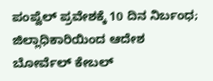ಪಂಪ್ವೆಲ್ ಪ್ರವೇಶಕ್ಕೆ 10 ದಿನ ನಿರ್ಬಂಧ; ಜಿಲ್ಲಾಧಿಕಾರಿಯಿಂದ ಆದೇಶ
ಬೋರ್ವೆಲ್ ಕೇಬಲ್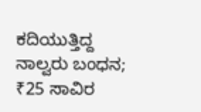ಕದಿಯುತ್ತಿದ್ದ ನಾಲ್ವರು ಬಂಧನ; ₹25 ಸಾವಿರ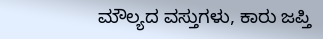ಮೌಲ್ಯದ ವಸ್ತುಗಳು, ಕಾರು ಜಪ್ತಿ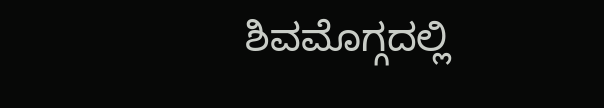ಶಿವಮೊಗ್ಗದಲ್ಲಿ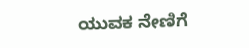ಯುವಕ ನೇಣಿಗೆ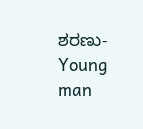ಶರಣು-Young man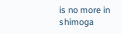is no more in shimoga